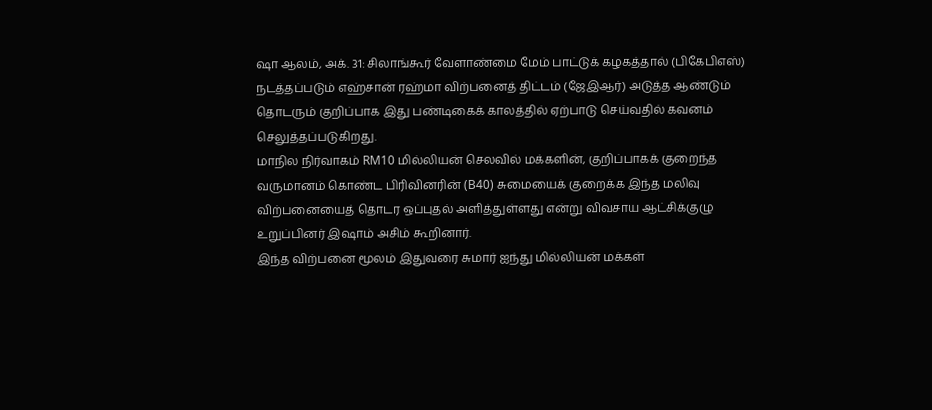ஷா ஆலம், அக். 31: சிலாங்கூர் வேளாண்மை மேம் பாட்டுக் கழகத்தால் (பிகேபிஎஸ்) நடத்தப்படும் எஹ்சான் ரஹ்மா விற்பனைத் திட்டம் (ஜேஇஆர்) அடுத்த ஆண்டும் தொடரும் குறிப்பாக இது பண்டிகைக் காலத்தில் ஏற்பாடு செய்வதில் கவனம் செலுத்தப்படுகிறது.
மாநில நிர்வாகம் RM10 மில்லியன் செலவில் மக்களின், குறிப்பாகக் குறைந்த வருமானம் கொண்ட பிரிவினரின் (B40) சுமையைக் குறைக்க இந்த மலிவு விற்பனையைத் தொடர ஒப்புதல் அளித்துள்ளது என்று விவசாய ஆட்சிக்குழு உறுப்பினர் இஷாம் அசிம் கூறினார்.
இந்த விற்பனை மூலம் இதுவரை சுமார் ஐந்து மில்லியன் மக்கள்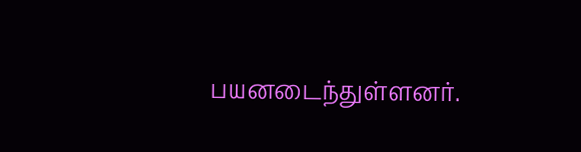பயனடைந்துள்ளனர்.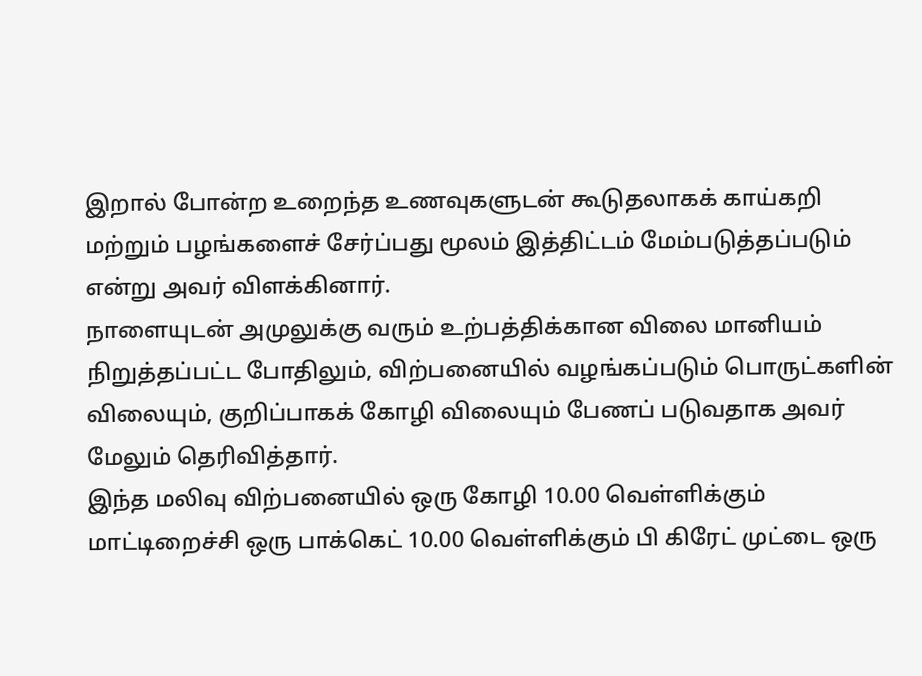இறால் போன்ற உறைந்த உணவுகளுடன் கூடுதலாகக் காய்கறி மற்றும் பழங்களைச் சேர்ப்பது மூலம் இத்திட்டம் மேம்படுத்தப்படும் என்று அவர் விளக்கினார்.
நாளையுடன் அமுலுக்கு வரும் உற்பத்திக்கான விலை மானியம் நிறுத்தப்பட்ட போதிலும், விற்பனையில் வழங்கப்படும் பொருட்களின் விலையும், குறிப்பாகக் கோழி விலையும் பேணப் படுவதாக அவர் மேலும் தெரிவித்தார்.
இந்த மலிவு விற்பனையில் ஒரு கோழி 10.00 வெள்ளிக்கும் மாட்டிறைச்சி ஒரு பாக்கெட் 10.00 வெள்ளிக்கும் பி கிரேட் முட்டை ஒரு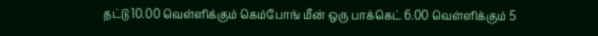தட்டு 10.00 வெள்ளிக்கும் கெம்போங் மீன் ஒரு பாக்கெட் 6.00 வெள்ளிக்கும் 5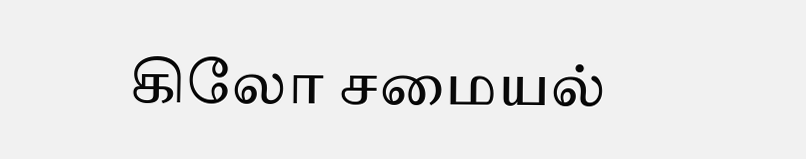கிலோ சமையல்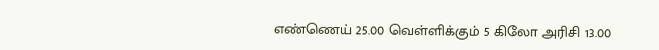எண்ணெய் 25.00 வெள்ளிக்கும் 5 கிலோ அரிசி 13.00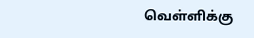வெள்ளிக்கு